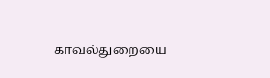காவல்துறையை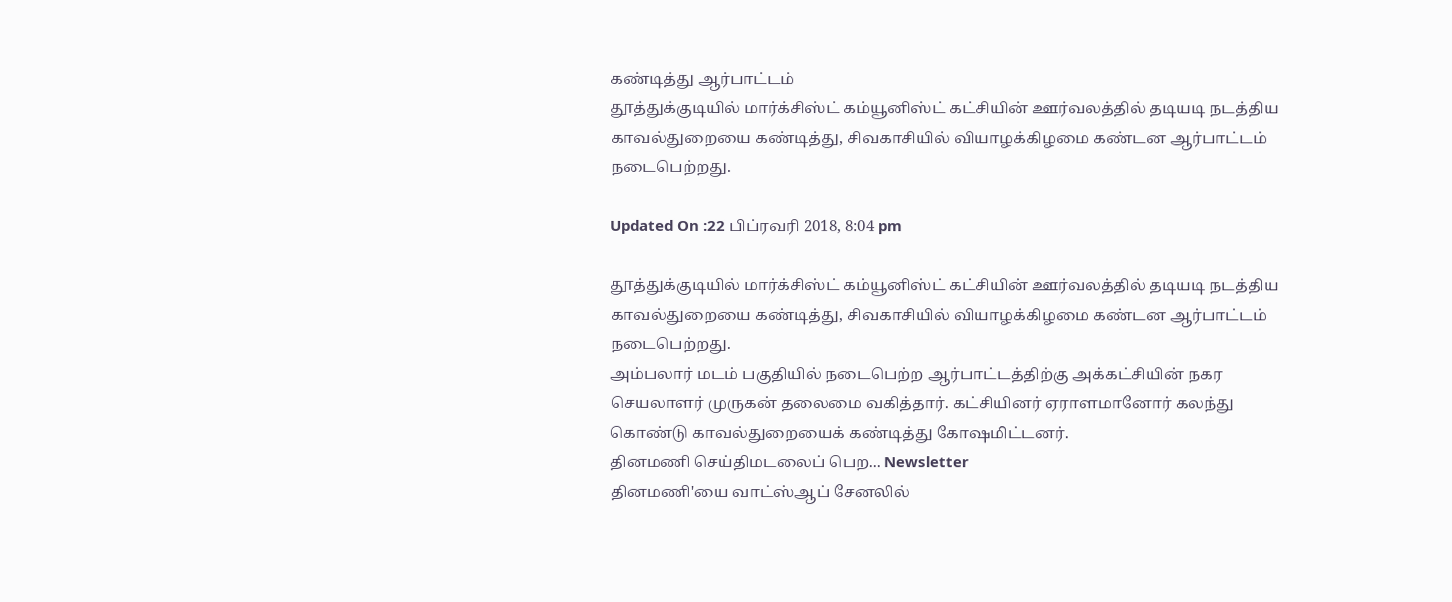கண்டித்து ஆர்பாட்டம்
தூத்துக்குடியில் மார்க்சிஸ்ட் கம்யூனிஸ்ட் கட்சியின் ஊர்வலத்தில் தடியடி நடத்திய காவல்துறையை கண்டித்து, சிவகாசியில் வியாழக்கிழமை கண்டன ஆர்பாட்டம் நடைபெற்றது.

Updated On :22 பிப்ரவரி 2018, 8:04 pm

தூத்துக்குடியில் மார்க்சிஸ்ட் கம்யூனிஸ்ட் கட்சியின் ஊர்வலத்தில் தடியடி நடத்திய காவல்துறையை கண்டித்து, சிவகாசியில் வியாழக்கிழமை கண்டன ஆர்பாட்டம் நடைபெற்றது.
அம்பலார் மடம் பகுதியில் நடைபெற்ற ஆர்பாட்டத்திற்கு அக்கட்சியின் நகர செயலாளர் முருகன் தலைமை வகித்தார். கட்சியினர் ஏராளமானோர் கலந்து கொண்டு காவல்துறையைக் கண்டித்து கோஷமிட்டனர்.
தினமணி செய்திமடலைப் பெற... Newsletter
தினமணி'யை வாட்ஸ்ஆப் சேனலில்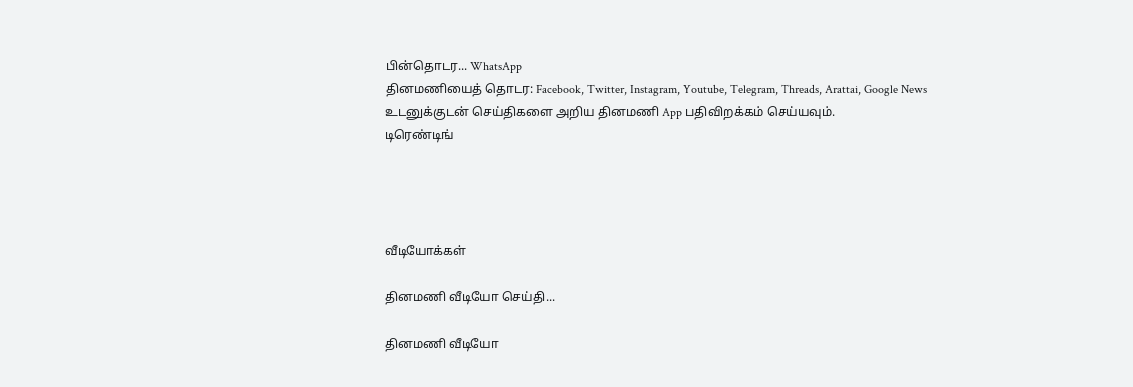பின்தொடர... WhatsApp
தினமணியைத் தொடர: Facebook, Twitter, Instagram, Youtube, Telegram, Threads, Arattai, Google News
உடனுக்குடன் செய்திகளை அறிய தினமணி App பதிவிறக்கம் செய்யவும்.
டிரெண்டிங்




வீடியோக்கள்

தினமணி வீடியோ செய்தி...

தினமணி வீடியோ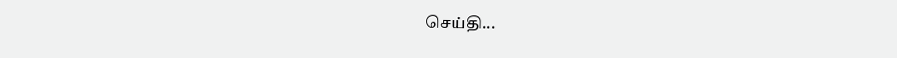செய்தி...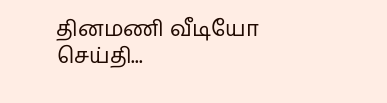தினமணி வீடியோ செய்தி...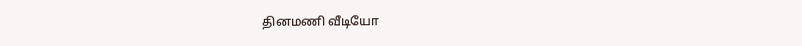தினமணி வீடியோ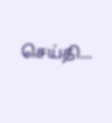செய்தி...